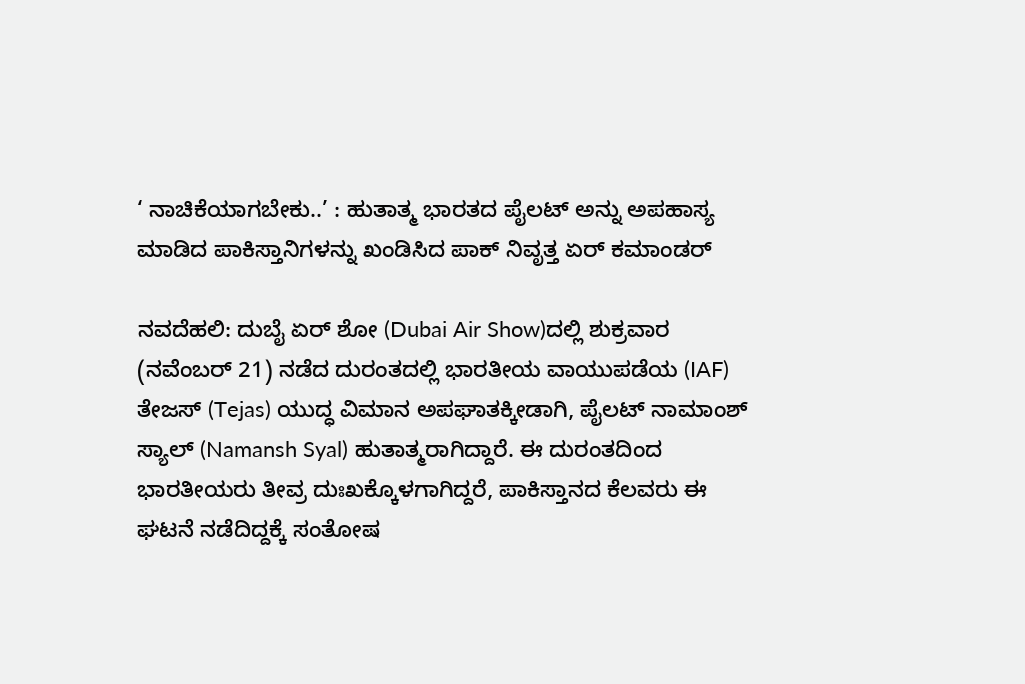‘ ನಾಚಿಕೆಯಾಗಬೇಕು..’ : ಹುತಾತ್ಮ ಭಾರತದ ಪೈಲಟ್ ಅನ್ನು ಅಪಹಾಸ್ಯ ಮಾಡಿದ ಪಾಕಿಸ್ತಾನಿಗಳನ್ನು ಖಂಡಿಸಿದ ಪಾಕ್‌ ನಿವೃತ್ತ ಏರ್‌ ಕಮಾಂಡರ್‌

ನವದೆಹಲಿ: ದುಬೈ ಏರ್ ಶೋ (Dubai Air Show)ದಲ್ಲಿ ಶುಕ್ರವಾರ (ನವೆಂಬರ್ 21) ನಡೆದ ದುರಂತದಲ್ಲಿ ಭಾರತೀಯ ವಾಯುಪಡೆಯ (IAF) ತೇಜಸ್ (Tejas) ಯುದ್ಧ ವಿಮಾನ ಅಪಘಾತಕ್ಕೀಡಾಗಿ, ಪೈಲಟ್ ನಾಮಾಂಶ್ ಸ್ಯಾಲ್ (Namansh Syal) ಹುತಾತ್ಮರಾಗಿದ್ದಾರೆ. ಈ ದುರಂತದಿಂದ ಭಾರತೀಯರು ತೀವ್ರ ದುಃಖಕ್ಕೊಳಗಾಗಿದ್ದರೆ, ಪಾಕಿಸ್ತಾನದ ಕೆಲವರು ಈ ಘಟನೆ ನಡೆದಿದ್ದಕ್ಕೆ ಸಂತೋಷ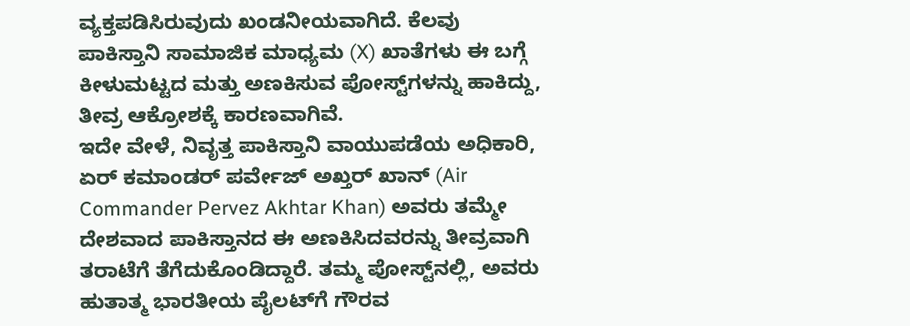ವ್ಯಕ್ತಪಡಿಸಿರುವುದು ಖಂಡನೀಯವಾಗಿದೆ. ಕೆಲವು ಪಾಕಿಸ್ತಾನಿ ಸಾಮಾಜಿಕ ಮಾಧ್ಯಮ (X) ಖಾತೆಗಳು ಈ ಬಗ್ಗೆ ಕೀಳುಮಟ್ಟದ ಮತ್ತು ಅಣಕಿಸುವ ಪೋಸ್ಟ್‌ಗಳನ್ನು ಹಾಕಿದ್ದು, ತೀವ್ರ ಆಕ್ರೋಶಕ್ಕೆ ಕಾರಣವಾಗಿವೆ.
ಇದೇ ವೇಳೆ, ನಿವೃತ್ತ ಪಾಕಿಸ್ತಾನಿ ವಾಯುಪಡೆಯ ಅಧಿಕಾರಿ, ಏರ್ ಕಮಾಂಡರ್ ಪರ್ವೇಜ್ ಅಖ್ತರ್ ಖಾನ್ (Air Commander Pervez Akhtar Khan) ಅವರು ತಮ್ಮೇ ದೇಶವಾದ ಪಾಕಿಸ್ತಾನದ ಈ ಅಣಕಿಸಿದವರನ್ನು ತೀವ್ರವಾಗಿ ತರಾಟೆಗೆ ತೆಗೆದುಕೊಂಡಿದ್ದಾರೆ. ತಮ್ಮ ಪೋಸ್ಟ್‌ನಲ್ಲಿ, ಅವರು ಹುತಾತ್ಮ ಭಾರತೀಯ ಪೈಲಟ್‌ಗೆ ಗೌರವ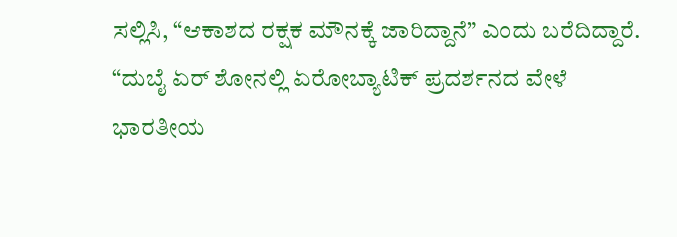ಸಲ್ಲಿಸಿ, “ಆಕಾಶದ ರಕ್ಷಕ ಮೌನಕ್ಕೆ ಜಾರಿದ್ದಾನೆ” ಎಂದು ಬರೆದಿದ್ದಾರೆ.
“ದುಬೈ ಏರ್ ಶೋನಲ್ಲಿ ಏರೋಬ್ಯಾಟಿಕ್ ಪ್ರದರ್ಶನದ ವೇಳೆ ಭಾರತೀಯ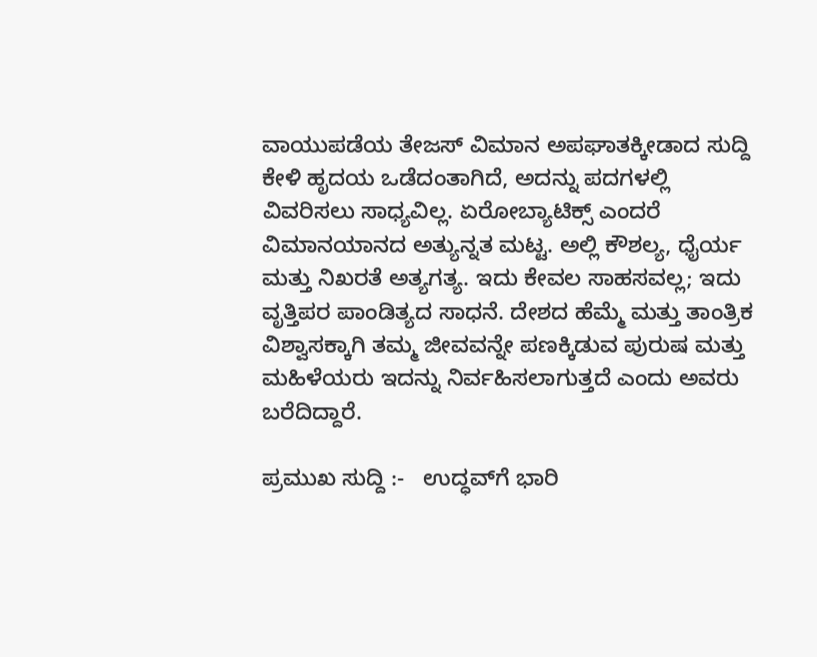ವಾಯುಪಡೆಯ ತೇಜಸ್ ವಿಮಾನ ಅಪಘಾತಕ್ಕೀಡಾದ ಸುದ್ದಿ ಕೇಳಿ ಹೃದಯ ಒಡೆದಂತಾಗಿದೆ, ಅದನ್ನು ಪದಗಳಲ್ಲಿ ವಿವರಿಸಲು ಸಾಧ್ಯವಿಲ್ಲ. ಏರೋಬ್ಯಾಟಿಕ್ಸ್ ಎಂದರೆ ವಿಮಾನಯಾನದ ಅತ್ಯುನ್ನತ ಮಟ್ಟ. ಅಲ್ಲಿ ಕೌಶಲ್ಯ, ಧೈರ್ಯ ಮತ್ತು ನಿಖರತೆ ಅತ್ಯಗತ್ಯ. ಇದು ಕೇವಲ ಸಾಹಸವಲ್ಲ; ಇದು ವೃತ್ತಿಪರ ಪಾಂಡಿತ್ಯದ ಸಾಧನೆ. ದೇಶದ ಹೆಮ್ಮೆ ಮತ್ತು ತಾಂತ್ರಿಕ ವಿಶ್ವಾಸಕ್ಕಾಗಿ ತಮ್ಮ ಜೀವವನ್ನೇ ಪಣಕ್ಕಿಡುವ ಪುರುಷ ಮತ್ತು ಮಹಿಳೆಯರು ಇದನ್ನು ನಿರ್ವಹಿಸಲಾಗುತ್ತದೆ ಎಂದು ಅವರು ಬರೆದಿದ್ದಾರೆ.

ಪ್ರಮುಖ ಸುದ್ದಿ :-   ಉದ್ಧವ್‌ಗೆ ಭಾರಿ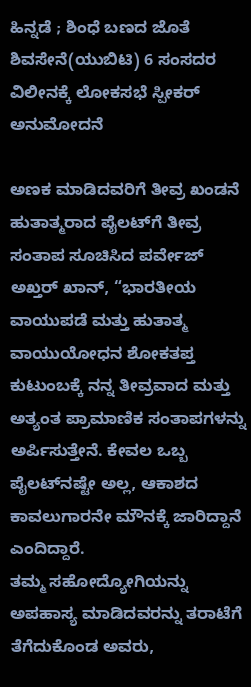ಹಿನ್ನಡೆ ; ಶಿಂಧೆ ಬಣದ ಜೊತೆ ಶಿವಸೇನೆ(ಯುಬಿಟಿ) 6 ಸಂಸದರ ವಿಲೀನಕ್ಕೆ ಲೋಕಸಭೆ ಸ್ಪೀಕರ್ ಅನುಮೋದನೆ

ಅಣಕ ಮಾಡಿದವರಿಗೆ ತೀವ್ರ ಖಂಡನೆ
ಹುತಾತ್ಮರಾದ ಪೈಲಟ್‌ಗೆ ತೀವ್ರ ಸಂತಾಪ ಸೂಚಿಸಿದ ಪರ್ವೇಜ್ ಅಖ್ತರ್ ಖಾನ್, “ಭಾರತೀಯ ವಾಯುಪಡೆ ಮತ್ತು ಹುತಾತ್ಮ ವಾಯುಯೋಧನ ಶೋಕತಪ್ತ ಕುಟುಂಬಕ್ಕೆ ನನ್ನ ತೀವ್ರವಾದ ಮತ್ತು ಅತ್ಯಂತ ಪ್ರಾಮಾಣಿಕ ಸಂತಾಪಗಳನ್ನು ಅರ್ಪಿಸುತ್ತೇನೆ. ಕೇವಲ ಒಬ್ಬ ಪೈಲಟ್‌ನಷ್ಟೇ ಅಲ್ಲ, ಆಕಾಶದ ಕಾವಲುಗಾರನೇ ಮೌನಕ್ಕೆ ಜಾರಿದ್ದಾನೆ ಎಂದಿದ್ದಾರೆ.
ತಮ್ಮ ಸಹೋದ್ಯೋಗಿಯನ್ನು ಅಪಹಾಸ್ಯ ಮಾಡಿದವರನ್ನು ತರಾಟೆಗೆ ತೆಗೆದುಕೊಂಡ ಅವರು,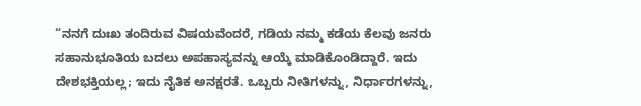“ನನಗೆ ದುಃಖ ತಂದಿರುವ ವಿಷಯವೆಂದರೆ, ಗಡಿಯ ನಮ್ಮ ಕಡೆಯ ಕೆಲವು ಜನರು ಸಹಾನುಭೂತಿಯ ಬದಲು ಅಪಹಾಸ್ಯವನ್ನು ಆಯ್ಕೆ ಮಾಡಿಕೊಂಡಿದ್ದಾರೆ. ಇದು ದೇಶಭಕ್ತಿಯಲ್ಲ; ಇದು ನೈತಿಕ ಅನಕ್ಷರತೆ. ಒಬ್ಬರು ನೀತಿಗಳನ್ನು, ನಿರ್ಧಾರಗಳನ್ನು,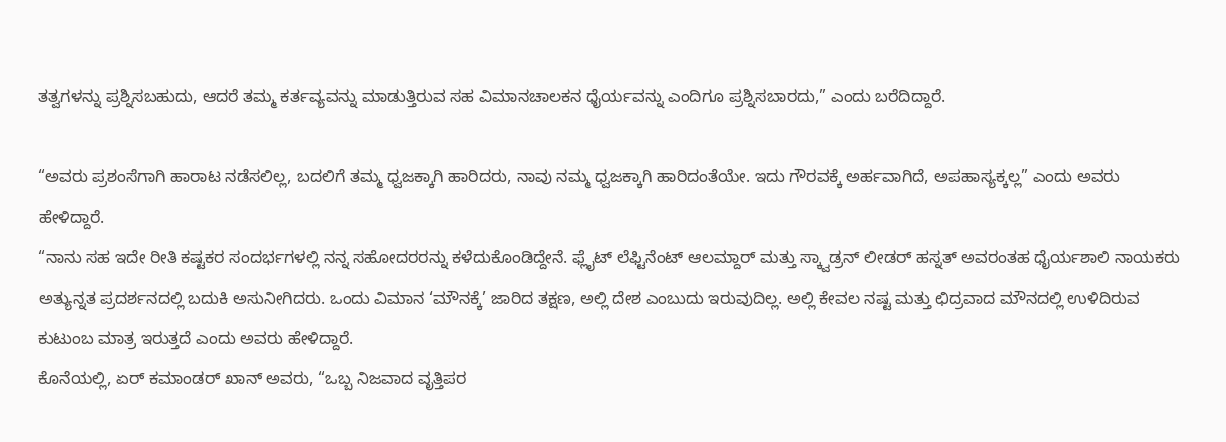ತತ್ವಗಳನ್ನು ಪ್ರಶ್ನಿಸಬಹುದು, ಆದರೆ ತಮ್ಮ ಕರ್ತವ್ಯವನ್ನು ಮಾಡುತ್ತಿರುವ ಸಹ ವಿಮಾನಚಾಲಕನ ಧೈರ್ಯವನ್ನು ಎಂದಿಗೂ ಪ್ರಶ್ನಿಸಬಾರದು,” ಎಂದು ಬರೆದಿದ್ದಾರೆ.

“ಅವರು ಪ್ರಶಂಸೆಗಾಗಿ ಹಾರಾಟ ನಡೆಸಲಿಲ್ಲ, ಬದಲಿಗೆ ತಮ್ಮ ಧ್ವಜಕ್ಕಾಗಿ ಹಾರಿದರು, ನಾವು ನಮ್ಮ ಧ್ವಜಕ್ಕಾಗಿ ಹಾರಿದಂತೆಯೇ. ಇದು ಗೌರವಕ್ಕೆ ಅರ್ಹವಾಗಿದೆ, ಅಪಹಾಸ್ಯಕ್ಕಲ್ಲ” ಎಂದು ಅವರು ಹೇಳಿದ್ದಾರೆ.
“ನಾನು ಸಹ ಇದೇ ರೀತಿ ಕಷ್ಟಕರ ಸಂದರ್ಭಗಳಲ್ಲಿ ನನ್ನ ಸಹೋದರರನ್ನು ಕಳೆದುಕೊಂಡಿದ್ದೇನೆ. ಫ್ಲೈಟ್ ಲೆಫ್ಟಿನೆಂಟ್ ಆಲಮ್ದಾರ್ ಮತ್ತು ಸ್ಕ್ವಾಡ್ರನ್ ಲೀಡರ್ ಹಸ್ನತ್ ಅವರಂತಹ ಧೈರ್ಯಶಾಲಿ ನಾಯಕರು ಅತ್ಯುನ್ನತ ಪ್ರದರ್ಶನದಲ್ಲಿ ಬದುಕಿ ಅಸುನೀಗಿದರು. ಒಂದು ವಿಮಾನ ‘ಮೌನಕ್ಕೆ’ ಜಾರಿದ ತಕ್ಷಣ, ಅಲ್ಲಿ ದೇಶ ಎಂಬುದು ಇರುವುದಿಲ್ಲ. ಅಲ್ಲಿ ಕೇವಲ ನಷ್ಟ ಮತ್ತು ಛಿದ್ರವಾದ ಮೌನದಲ್ಲಿ ಉಳಿದಿರುವ ಕುಟುಂಬ ಮಾತ್ರ ಇರುತ್ತದೆ ಎಂದು ಅವರು ಹೇಳಿದ್ದಾರೆ.
ಕೊನೆಯಲ್ಲಿ, ಏರ್ ಕಮಾಂಡರ್ ಖಾನ್ ಅವರು, “ಒಬ್ಬ ನಿಜವಾದ ವೃತ್ತಿಪರ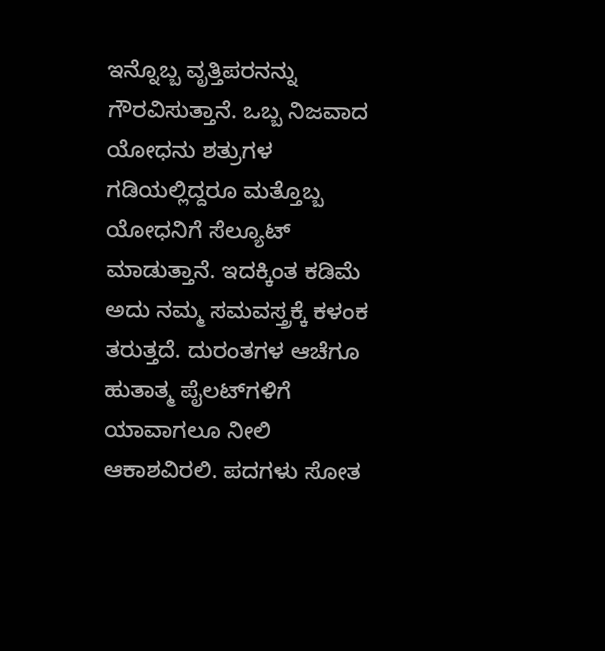ಇನ್ನೊಬ್ಬ ವೃತ್ತಿಪರನನ್ನು ಗೌರವಿಸುತ್ತಾನೆ. ಒಬ್ಬ ನಿಜವಾದ ಯೋಧನು ಶತ್ರುಗಳ ಗಡಿಯಲ್ಲಿದ್ದರೂ ಮತ್ತೊಬ್ಬ ಯೋಧನಿಗೆ ಸೆಲ್ಯೂಟ್ ಮಾಡುತ್ತಾನೆ. ಇದಕ್ಕಿಂತ ಕಡಿಮೆ ಅದು ನಮ್ಮ ಸಮವಸ್ತ್ರಕ್ಕೆ ಕಳಂಕ ತರುತ್ತದೆ. ದುರಂತಗಳ ಆಚೆಗೂ ಹುತಾತ್ಮ ಪೈಲಟ್‌ಗಳಿಗೆ ಯಾವಾಗಲೂ ನೀಲಿ ಆಕಾಶವಿರಲಿ. ಪದಗಳು ಸೋತ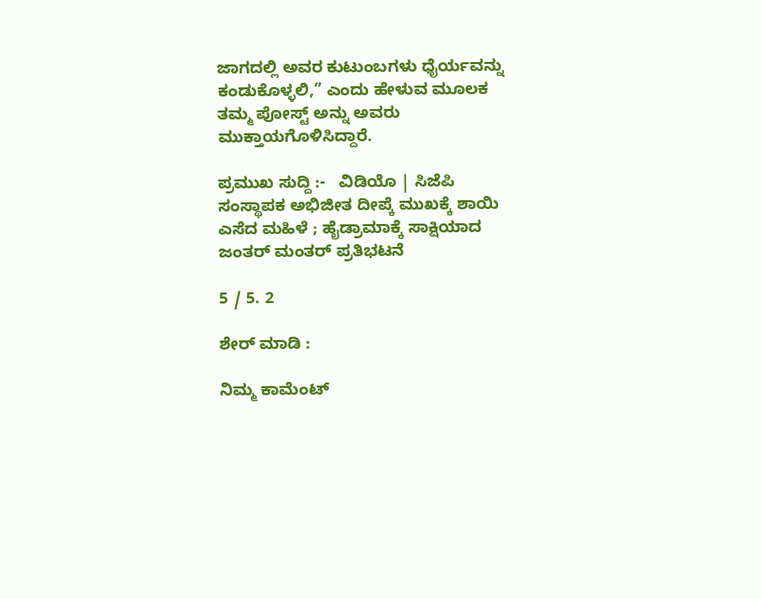ಜಾಗದಲ್ಲಿ ಅವರ ಕುಟುಂಬಗಳು ಧೈರ್ಯವನ್ನು ಕಂಡುಕೊಳ್ಳಲಿ,” ಎಂದು ಹೇಳುವ ಮೂಲಕ ತಮ್ಮ ಪೋಸ್ಟ್ ಅನ್ನು ಅವರು ಮುಕ್ತಾಯಗೊಳಿಸಿದ್ದಾರೆ.

ಪ್ರಮುಖ ಸುದ್ದಿ :-   ವಿಡಿಯೊ | ಸಿಜೆಪಿ ಸಂಸ್ಥಾಪಕ ಅಭಿಜೀತ ದೀಪ್ಕೆ ಮುಖಕ್ಕೆ ಶಾಯಿ ಎಸೆದ ಮಹಿಳೆ ; ಹೈಡ್ರಾಮಾಕ್ಕೆ ಸಾಕ್ಷಿಯಾದ ಜಂತರ್ ಮಂತರ್‌ ಪ್ರತಿಭಟನೆ

5 / 5. 2

ಶೇರ್ ಮಾಡಿ :

ನಿಮ್ಮ ಕಾಮೆಂಟ್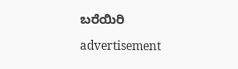ಬರೆಯಿರಿ

advertisement